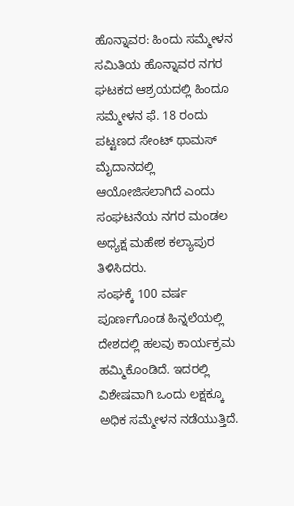ಹೊನ್ನಾವರ: ಹಿಂದು ಸಮ್ಮೇಳನ ಸಮಿತಿಯ ಹೊನ್ನಾವರ ನಗರ ಘಟಕದ ಆಶ್ರಯದಲ್ಲಿ ಹಿಂದೂ ಸಮ್ಮೇಳನ ಫೆ. 18 ರಂದು ಪಟ್ಟಣದ ಸೇಂಟ್ ಥಾಮಸ್ ಮೈದಾನದಲ್ಲಿ ಆಯೋಜಿಸಲಾಗಿದೆ ಎಂದು ಸಂಘಟನೆಯ ನಗರ ಮಂಡಲ ಅಧ್ಯಕ್ಷ ಮಹೇಶ ಕಲ್ಯಾಪುರ ತಿಳಿಸಿದರು.
ಸಂಘಕ್ಕೆ 100 ವರ್ಷ ಪೂರ್ಣಗೊಂಡ ಹಿನ್ನಲೆಯಲ್ಲಿ ದೇಶದಲ್ಲಿ ಹಲವು ಕಾರ್ಯಕ್ರಮ ಹಮ್ಮಿಕೊಂಡಿದೆ. ಇದರಲ್ಲಿ ವಿಶೇಷವಾಗಿ ಒಂದು ಲಕ್ಷಕ್ಕೂ ಅಧಿಕ ಸಮ್ಮೇಳನ ನಡೆಯುತ್ತಿದೆ.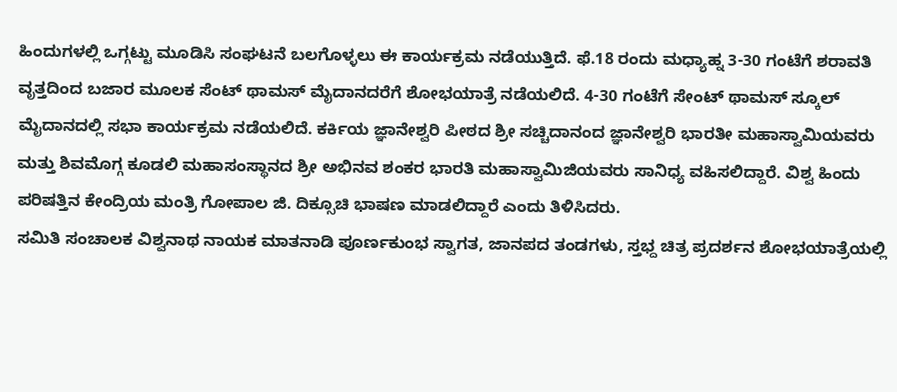ಹಿಂದುಗಳಲ್ಲಿ ಒಗ್ಗಟ್ಟು ಮೂಡಿಸಿ ಸಂಘಟನೆ ಬಲಗೊಳ್ಳಲು ಈ ಕಾರ್ಯಕ್ರಮ ನಡೆಯುತ್ತಿದೆ. ಫೆ.18 ರಂದು ಮಧ್ಯಾಹ್ನ 3-30 ಗಂಟೆಗೆ ಶರಾವತಿ ವೃತ್ತದಿಂದ ಬಜಾರ ಮೂಲಕ ಸೆಂಟ್ ಥಾಮಸ್ ಮೈದಾನದರೆಗೆ ಶೋಭಯಾತ್ರೆ ನಡೆಯಲಿದೆ. 4-30 ಗಂಟೆಗೆ ಸೇಂಟ್ ಥಾಮಸ್ ಸ್ಕೂಲ್ ಮೈದಾನದಲ್ಲಿ ಸಭಾ ಕಾರ್ಯಕ್ರಮ ನಡೆಯಲಿದೆ. ಕರ್ಕಿಯ ಜ್ಞಾನೇಶ್ವರಿ ಪೀಠದ ಶ್ರೀ ಸಚ್ಚಿದಾನಂದ ಜ್ಞಾನೇಶ್ವರಿ ಭಾರತೀ ಮಹಾಸ್ವಾಮಿಯವರು ಮತ್ತು ಶಿವಮೊಗ್ಗ ಕೂಡಲಿ ಮಹಾಸಂಸ್ಥಾನದ ಶ್ರೀ ಅಭಿನವ ಶಂಕರ ಭಾರತಿ ಮಹಾಸ್ವಾಮಿಜಿಯವರು ಸಾನಿಧ್ಯ ವಹಿಸಲಿದ್ದಾರೆ. ವಿಶ್ವ ಹಿಂದು ಪರಿಷತ್ತಿನ ಕೇಂದ್ರಿಯ ಮಂತ್ರಿ ಗೋಪಾಲ ಜಿ. ದಿಕ್ಸೂಚಿ ಭಾಷಣ ಮಾಡಲಿದ್ದಾರೆ ಎಂದು ತಿಳಿಸಿದರು.
ಸಮಿತಿ ಸಂಚಾಲಕ ವಿಶ್ವನಾಥ ನಾಯಕ ಮಾತನಾಡಿ ಪೂರ್ಣಕುಂಭ ಸ್ವಾಗತ, ಜಾನಪದ ತಂಡಗಳು, ಸ್ತಭ್ದ ಚಿತ್ರ ಪ್ರದರ್ಶನ ಶೋಭಯಾತ್ರೆಯಲ್ಲಿ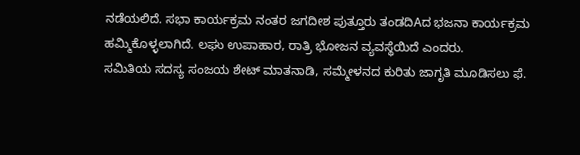ನಡೆಯಲಿದೆ. ಸಭಾ ಕಾರ್ಯಕ್ರಮ ನಂತರ ಜಗದೀಶ ಪುತ್ತೂರು ತಂಡದಿAದ ಭಜನಾ ಕಾರ್ಯಕ್ರಮ ಹಮ್ಮಿಕೊಳ್ಳಲಾಗಿದೆ. ಲಘು ಉಪಾಹಾರ, ರಾತ್ರಿ ಭೋಜನ ವ್ಯವಸ್ಥೆಯಿದೆ ಎಂದರು.
ಸಮಿತಿಯ ಸದಸ್ಯ ಸಂಜಯ ಶೇಟ್ ಮಾತನಾಡಿ, ಸಮ್ಮೇಳನದ ಕುರಿತು ಜಾಗೃತಿ ಮೂಡಿಸಲು ಫೆ.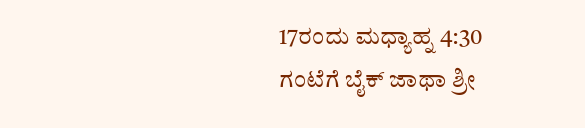17ರಂದು ಮಧ್ಯಾಹ್ನ 4:30 ಗಂಟೆಗೆ ಬೈಕ್ ಜಾಥಾ ಶ್ರೀ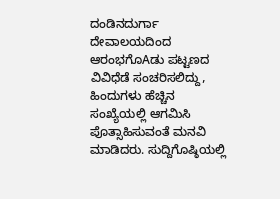ದಂಡಿನದುರ್ಗಾ ದೇವಾಲಯದಿಂದ ಆರಂಭಗೊAಡು ಪಟ್ಟಣದ ವಿವಿಧೆಡೆ ಸಂಚರಿಸಲಿದ್ದು, ಹಿಂದುಗಳು ಹೆಚ್ಚಿನ ಸಂಖ್ಯೆಯಲ್ಲಿ ಆಗಮಿಸಿ ಪೊತ್ಸಾಹಿಸುವಂತೆ ಮನವಿ ಮಾಡಿದರು. ಸುದ್ದಿಗೊಷ್ಠಿಯಲ್ಲಿ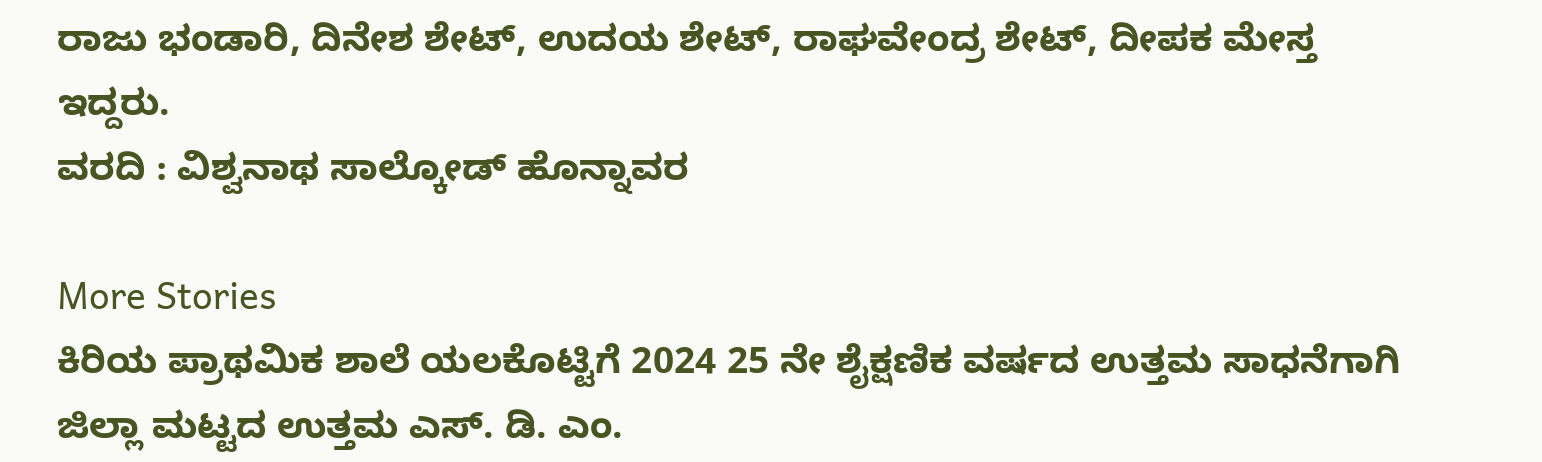ರಾಜು ಭಂಡಾರಿ, ದಿನೇಶ ಶೇಟ್, ಉದಯ ಶೇಟ್, ರಾಘವೇಂದ್ರ ಶೇಟ್, ದೀಪಕ ಮೇಸ್ತ ಇದ್ದರು.
ವರದಿ : ವಿಶ್ವನಾಥ ಸಾಲ್ಕೋಡ್ ಹೊನ್ನಾವರ

More Stories
ಕಿರಿಯ ಪ್ರಾಥಮಿಕ ಶಾಲೆ ಯಲಕೊಟ್ಟಿಗೆ 2024 25 ನೇ ಶೈಕ್ಷಣಿಕ ವರ್ಷದ ಉತ್ತಮ ಸಾಧನೆಗಾಗಿ ಜಿಲ್ಲಾ ಮಟ್ಟದ ಉತ್ತಮ ಎಸ್. ಡಿ. ಎಂ.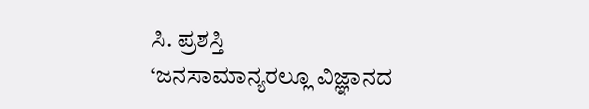ಸಿ. ಪ್ರಶಸ್ತಿ
‘ಜನಸಾಮಾನ್ಯರಲ್ಲೂ ವಿಜ್ಞಾನದ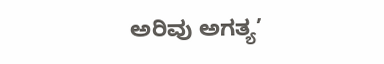ಅರಿವು ಅಗತ್ಯ’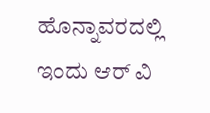ಹೊನ್ನಾವರದಲ್ಲಿ ಇಂದು ಆರ್ ವಿ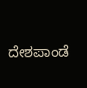ದೇಶಪಾಂಡೆ